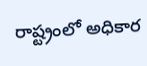రాష్ట్రంలో అధికార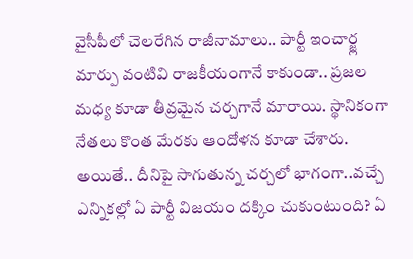వైసీపీలో చెలరేగిన రాజీనామాలు.. పార్టీ ఇంచార్జ్ల మార్పు వంటివి రాజకీయంగానే కాకుండా.. ప్రజల మధ్య కూడా తీవ్రమైన చర్చగానే మారాయి. స్థానికంగా నేతలు కొంత మేరకు ఆందోళన కూడా చేశారు. అయితే.. దీనిపై సాగుతున్న చర్చలో భాగంగా..వచ్చే ఎన్నికల్లో ఏ పార్టీ విజయం దక్కిం చుకుంటుంది? ఏ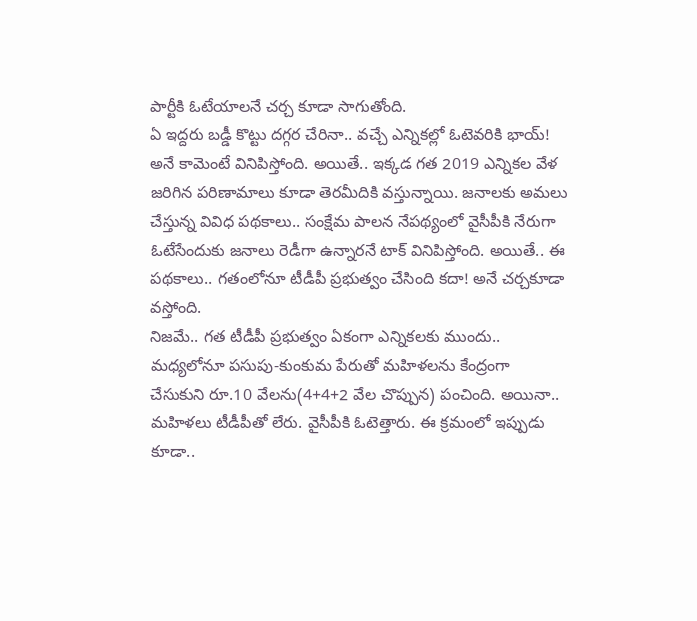పార్టీకి ఓటేయాలనే చర్చ కూడా సాగుతోంది.
ఏ ఇద్దరు బడ్డీ కొట్టు దగ్గర చేరినా.. వచ్చే ఎన్నికల్లో ఓటెవరికి భాయ్! అనే కామెంటే వినిపిస్తోంది. అయితే.. ఇక్కడ గత 2019 ఎన్నికల వేళ జరిగిన పరిణామాలు కూడా తెరమీదికి వస్తున్నాయి. జనాలకు అమలు చేస్తున్న వివిధ పథకాలు.. సంక్షేమ పాలన నేపథ్యంలో వైసీపీకి నేరుగా ఓటేసేందుకు జనాలు రెడీగా ఉన్నారనే టాక్ వినిపిస్తోంది. అయితే.. ఈ పథకాలు.. గతంలోనూ టీడీపీ ప్రభుత్వం చేసింది కదా! అనే చర్చకూడా వస్తోంది.
నిజమే.. గత టీడీపీ ప్రభుత్వం ఏకంగా ఎన్నికలకు ముందు.. మధ్యలోనూ పసుపు-కుంకుమ పేరుతో మహిళలను కేంద్రంగా చేసుకుని రూ.10 వేలను(4+4+2 వేల చొప్పున) పంచింది. అయినా.. మహిళలు టీడీపీతో లేరు. వైసీపీకి ఓటెత్తారు. ఈ క్రమంలో ఇప్పుడు కూడా..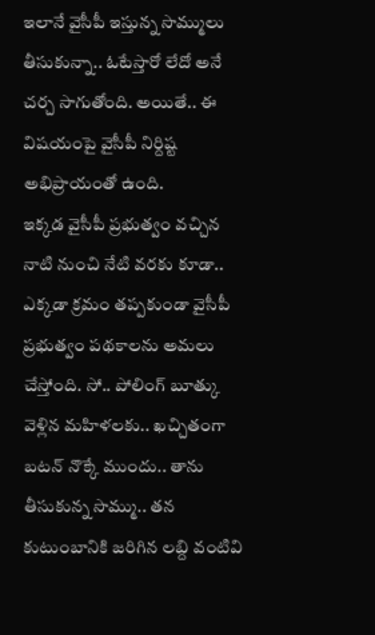ఇలానే వైసీపీ ఇస్తున్న సొమ్ములు తీసుకున్నా.. ఓటేస్తారో లేదో అనే చర్చ సాగుతోంది. అయితే.. ఈ విషయంపై వైసీపీ నిర్దిష్ట అభిప్రాయంతో ఉంది.
ఇక్కడ వైసీపీ ప్రభుత్వం వచ్చిన నాటి నుంచి నేటి వరకు కూడా.. ఎక్కడా క్రమం తప్పకుండా వైసీపీ ప్రభుత్వం పథకాలను అమలు చేస్తోంది. సో.. పోలింగ్ బూత్కు వెళ్లిన మహిళలకు.. ఖచ్చితంగా బటన్ నొక్కే ముందు.. తాను తీసుకున్న సొమ్ము.. తన కుటుంబానికి జరిగిన లబ్ది వంటివి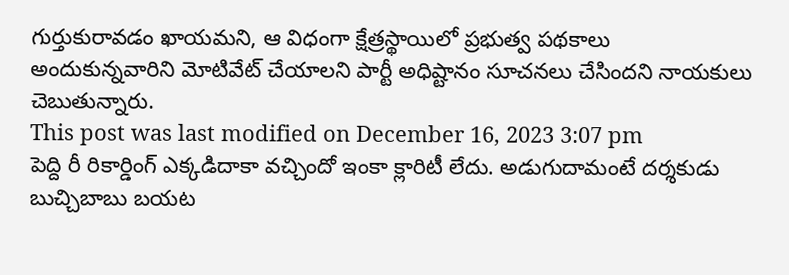గుర్తుకురావడం ఖాయమని, ఆ విధంగా క్షేత్రస్థాయిలో ప్రభుత్వ పథకాలు అందుకున్నవారిని మోటివేట్ చేయాలని పార్టీ అధిష్టానం సూచనలు చేసిందని నాయకులు చెబుతున్నారు.
This post was last modified on December 16, 2023 3:07 pm
పెద్ది రీ రికార్డింగ్ ఎక్కడిదాకా వచ్చిందో ఇంకా క్లారిటీ లేదు. అడుగుదామంటే దర్శకుడు బుచ్చిబాబు బయట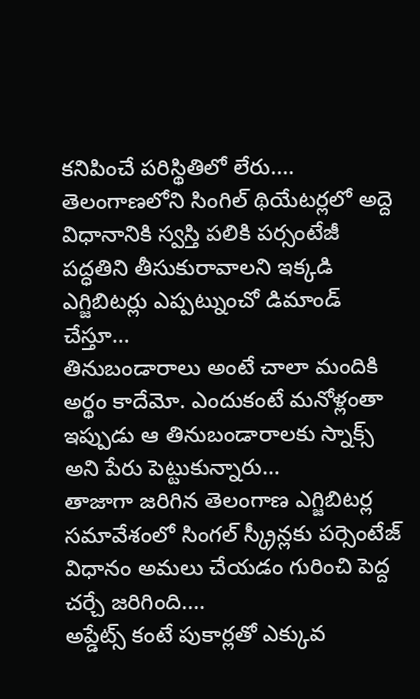కనిపించే పరిస్థితిలో లేరు.…
తెలంగాణలోని సింగిల్ థియేటర్లలో అద్దె విధానానికి స్వస్తి పలికి పర్సంటేజీ పద్ధతిని తీసుకురావాలని ఇక్కడి ఎగ్జిబిటర్లు ఎప్పట్నుంచో డిమాండ్ చేస్తూ…
తినుబండారాలు అంటే చాలా మందికి అర్థం కాదేమో. ఎందుకంటే మనోళ్లంతా ఇప్పుడు ఆ తినుబండారాలకు స్నాక్స్ అని పేరు పెట్టుకున్నారు…
తాజాగా జరిగిన తెలంగాణ ఎగ్జిబిటర్ల సమావేశంలో సింగల్ స్క్రీన్లకు పర్సెంటేజ్ విధానం అమలు చేయడం గురించి పెద్ద చర్చే జరిగింది.…
అప్డేట్స్ కంటే పుకార్లతో ఎక్కువ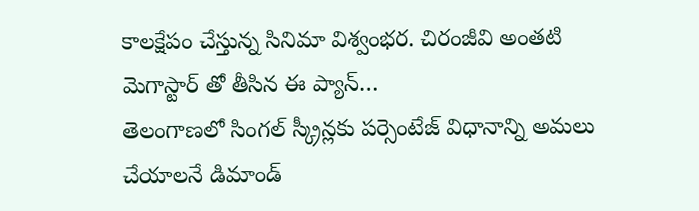కాలక్షేపం చేస్తున్న సినిమా విశ్వంభర. చిరంజీవి అంతటి మెగాస్టార్ తో తీసిన ఈ ప్యాన్…
తెలంగాణలో సింగల్ స్క్రీన్లకు పర్సెంటేజ్ విధానాన్ని అమలు చేయాలనే డిమాండ్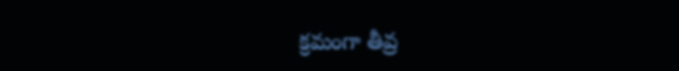క్రమంగా తీవ్ర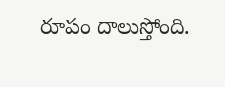రూపం దాలుస్తోంది.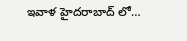ఇవాళ హైదరాబాద్ లో…